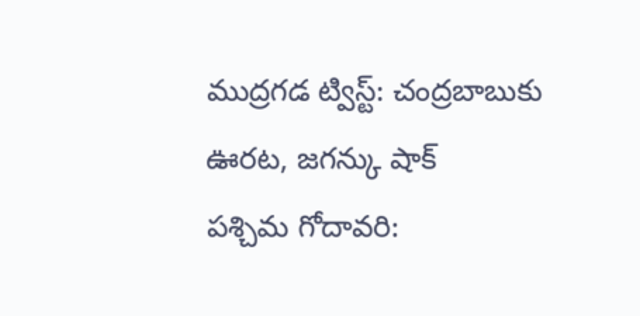ముద్రగడ ట్విస్ట్: చంద్రబాబుకు ఊరట, జగన్కు షాక్
పశ్చిమ గోదావరి: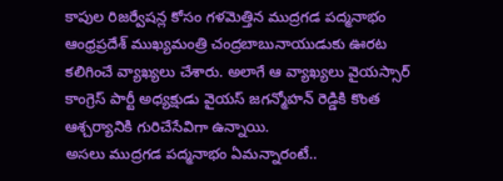కాపుల రిజర్వేషన్ల కోసం గళమెత్తిన ముద్రగడ పద్మనాభం ఆంధ్రప్రదేశ్ ముఖ్యమంత్రి చంద్రబాబునాయుడుకు ఊరట కలిగించే వ్యాఖ్యలు చేశారు. అలాగే ఆ వ్యాఖ్యలు వైయస్సార్ కాంగ్రెస్ పార్టీ అధ్యక్షుడు వైయస్ జగన్మోహన్ రెడ్డికి కొంత ఆశ్చర్యానికి గురిచేసేవిగా ఉన్నాయి.
అసలు ముద్రగడ పద్మనాభం ఏమన్నారంటే..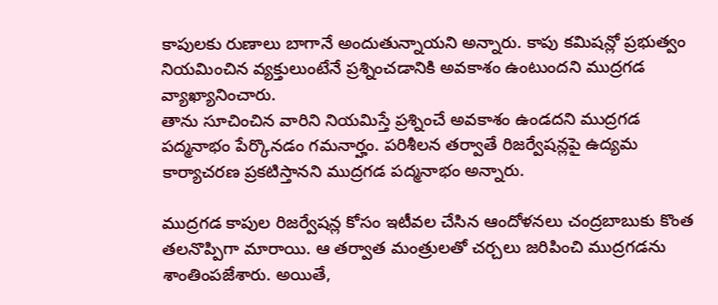కాపులకు రుణాలు బాగానే అందుతున్నాయని అన్నారు. కాపు కమిషన్లో ప్రభుత్వం నియమించిన వ్యక్తులుంటేనే ప్రశ్నించడానికి అవకాశం ఉంటుందని ముద్రగడ వ్యాఖ్యానించారు.
తాను సూచించిన వారిని నియమిస్తే ప్రశ్నించే అవకాశం ఉండదని ముద్రగడ పద్మనాభం పేర్కొనడం గమనార్హం. పరిశీలన తర్వాతే రిజర్వేషన్లపై ఉద్యమ కార్యాచరణ ప్రకటిస్తానని ముద్రగడ పద్మనాభం అన్నారు.

ముద్రగడ కాపుల రిజర్వేషన్ల కోసం ఇటీవల చేసిన ఆందోళనలు చంద్రబాబుకు కొంత తలనొప్పిగా మారాయి. ఆ తర్వాత మంత్రులతో చర్చలు జరిపించి ముద్రగడను శాంతింపజేశారు. అయితే,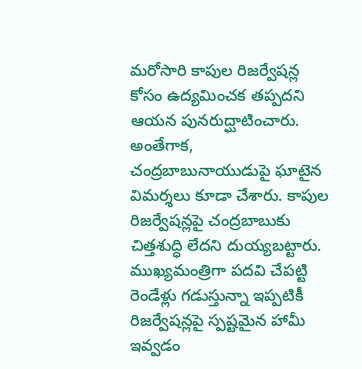మరోసారి కాపుల రిజర్వేషన్ల కోసం ఉద్యమించక తప్పదని ఆయన పునరుద్ఘాటించారు.
అంతేగాక, చంద్రబాబునాయుడుపై ఘాటైన విమర్శలు కూడా చేశారు. కాపుల రిజర్వేషన్లపై చంద్రబాబుకు చిత్తశుద్ధి లేదని దుయ్యబట్టారు. ముఖ్యమంత్రిగా పదవి చేపట్టి రెండేళ్లు గడుస్తున్నా ఇప్పటికీ రిజర్వేషన్లపై స్పష్టమైన హామీ ఇవ్వడం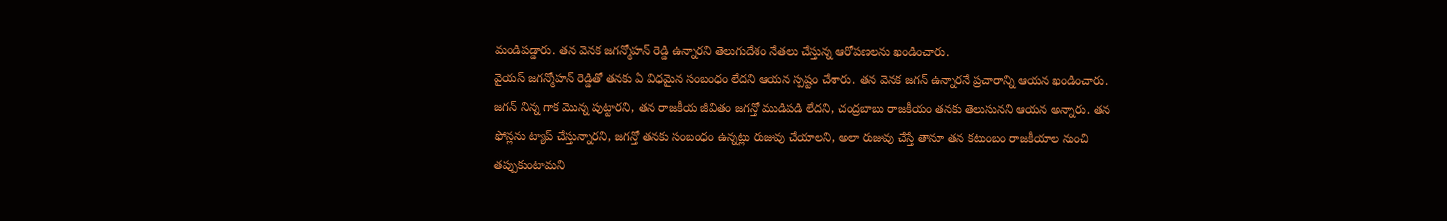మండిపడ్డారు. తన వెనక జగన్మోహన్ రెడ్డి ఉన్నారని తెలుగుదేశం నేతలు చేస్తున్న ఆరోపణలను ఖండించారు.
వైయస్ జగన్మోహన్ రెడ్డితో తనకు ఏ విధమైన సంబంధం లేదని ఆయన స్పష్టం చేశారు. తన వెనక జగన్ ఉన్నారనే ప్రచారాన్ని ఆయన ఖండించారు. జగన్ నిన్న గాక మొన్న పుట్టారని, తన రాజకీయ జీవితం జగన్తో ముడిపడి లేదని, చంద్రబాబు రాజకీయం తనకు తెలుసునని ఆయన అన్నారు. తన ఫోన్లను ట్యాప్ చేస్తున్నారని, జగన్తో తనకు సంబంధం ఉన్నట్లు రుజువు చేయాలని, అలా రుజువు చేస్తే తానూ తన కటుంబం రాజకీయాల నుంచి తప్పుకుంటామని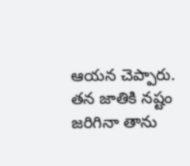ఆయన చెప్పారు.
తన జాతికి నష్టం జరిగినా తాను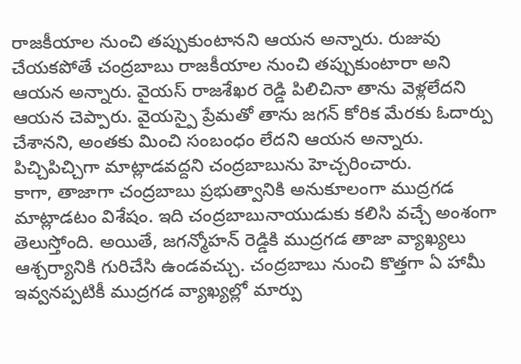రాజకీయాల నుంచి తప్పుకుంటానని ఆయన అన్నారు. రుజువు చేయకపోతే చంద్రబాబు రాజకీయాల నుంచి తప్పుకుంటారా అని ఆయన అన్నారు. వైయస్ రాజశేఖర రెడ్డి పిలిచినా తాను వెళ్లలేదని ఆయన చెప్పారు. వైయస్పై ప్రేమతో తాను జగన్ కోరిక మేరకు ఓదార్పు చేశానని, అంతకు మించి సంబంధం లేదని ఆయన అన్నారు. పిచ్చిపిచ్చిగా మాట్లాడవద్దని చంద్రబాబును హెచ్చరించారు.
కాగా, తాజాగా చంద్రబాబు ప్రభుత్వానికి అనుకూలంగా ముద్రగడ మాట్లాడటం విశేషం. ఇది చంద్రబాబునాయుడుకు కలిసి వచ్చే అంశంగా తెలుస్తోంది. అయితే, జగన్మోహన్ రెడ్డికి ముద్రగడ తాజా వ్యాఖ్యలు ఆశ్చర్యానికి గురిచేసి ఉండవచ్చు. చంద్రబాబు నుంచి కొత్తగా ఏ హామీ ఇవ్వనప్పటికీ ముద్రగడ వ్యాఖ్యల్లో మార్పు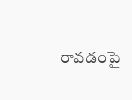రావడంపై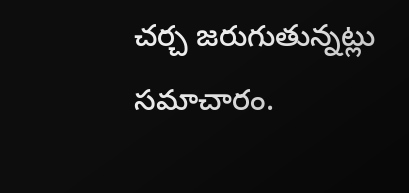చర్చ జరుగుతున్నట్లు సమాచారం.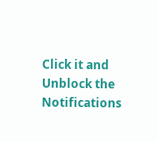Click it and Unblock the Notifications